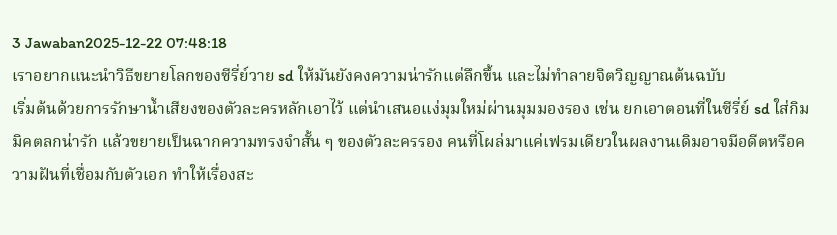3 Jawaban2025-12-22 07:48:18
เราอยากแนะนำวิธีขยายโลกของซีรี่ย์วาย sd ให้มันยังคงความน่ารักแต่ลึกขึ้น และไม่ทำลายจิตวิญญาณต้นฉบับ
เริ่มต้นด้วยการรักษาน้ำเสียงของตัวละครหลักเอาไว้ แต่นำเสนอแง่มุมใหม่ผ่านมุมมองรอง เช่น ยกเอาตอนที่ในซีรี่ย์ sd ใส่กิมมิคตลกน่ารัก แล้วขยายเป็นฉากความทรงจำสั้น ๆ ของตัวละครรอง คนที่โผล่มาแค่เฟรมเดียวในผลงานเดิมอาจมีอดีตหรือความฝันที่เชื่อมกับตัวเอก ทำให้เรื่องสะ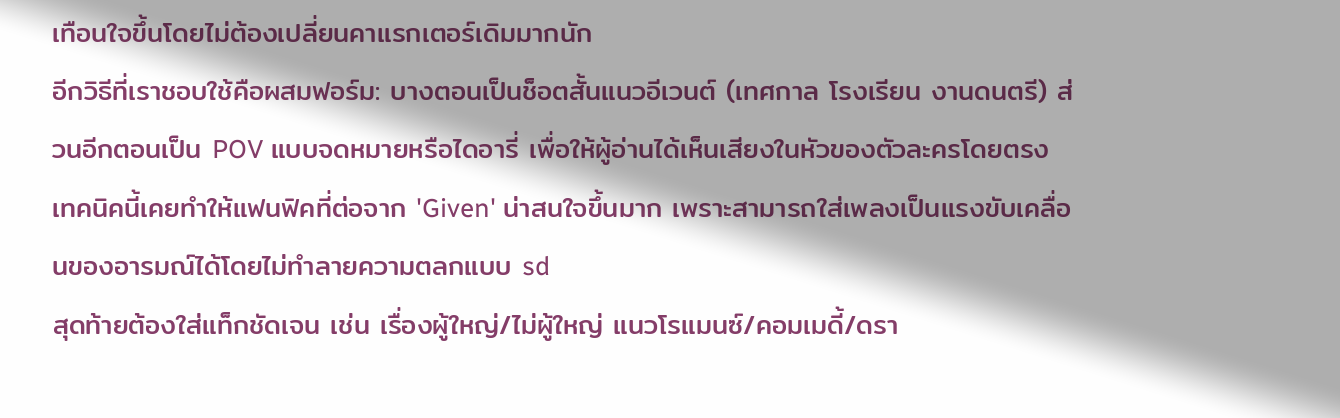เทือนใจขึ้นโดยไม่ต้องเปลี่ยนคาแรกเตอร์เดิมมากนัก
อีกวิธีที่เราชอบใช้คือผสมฟอร์ม: บางตอนเป็นช็อตสั้นแนวอีเวนต์ (เทศกาล โรงเรียน งานดนตรี) ส่วนอีกตอนเป็น POV แบบจดหมายหรือไดอารี่ เพื่อให้ผู้อ่านได้เห็นเสียงในหัวของตัวละครโดยตรง เทคนิคนี้เคยทำให้แฟนฟิคที่ต่อจาก 'Given' น่าสนใจขึ้นมาก เพราะสามารถใส่เพลงเป็นแรงขับเคลื่อนของอารมณ์ได้โดยไม่ทำลายความตลกแบบ sd
สุดท้ายต้องใส่แท็กชัดเจน เช่น เรื่องผู้ใหญ่/ไม่ผู้ใหญ่ แนวโรแมนซ์/คอมเมดี้/ดรา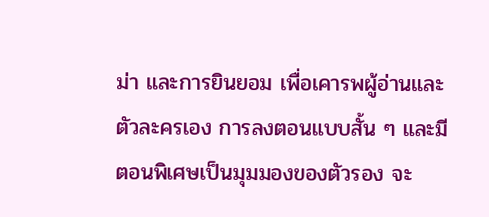ม่า และการยินยอม เพื่อเคารพผู้อ่านและตัวละครเอง การลงตอนแบบสั้น ๆ และมีตอนพิเศษเป็นมุมมองของตัวรอง จะ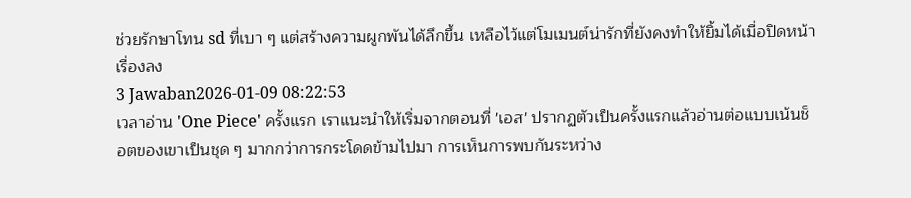ช่วยรักษาโทน sd ที่เบา ๆ แต่สร้างความผูกพันได้ลึกขึ้น เหลือไว้แต่โมเมนต์น่ารักที่ยังคงทำให้ยิ้มได้เมื่อปิดหน้าเรื่องลง
3 Jawaban2026-01-09 08:22:53
เวลาอ่าน 'One Piece' ครั้งแรก เราแนะนำให้เริ่มจากตอนที่ 'เอส' ปรากฏตัวเป็นครั้งแรกแล้วอ่านต่อแบบเน้นช็อตของเขาเป็นชุด ๆ มากกว่าการกระโดดข้ามไปมา การเห็นการพบกันระหว่าง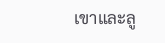เขาและลู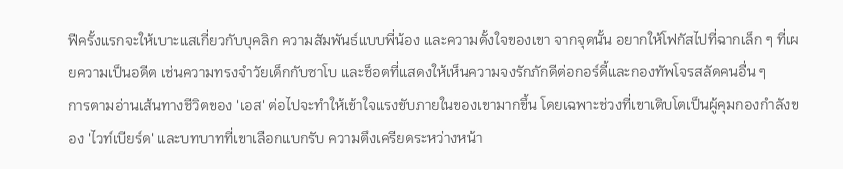ฟีครั้งแรกจะให้เบาะแสเกี่ยวกับบุคลิก ความสัมพันธ์แบบพี่น้อง และความตั้งใจของเขา จากจุดนั้น อยากให้โฟกัสไปที่ฉากเล็ก ๆ ที่เผยความเป็นอดีต เช่นความทรงจำวัยเด็กกับซาโบ และช็อตที่แสดงให้เห็นความจงรักภักดีต่อกอร์ดี้และกองทัพโจรสลัดคนอื่น ๆ
การตามอ่านเส้นทางชีวิตของ 'เอส' ต่อไปจะทำให้เข้าใจแรงขับภายในของเขามากขึ้น โดยเฉพาะช่วงที่เขาเติบโตเป็นผู้คุมกองกำลังของ 'ไวท์เบียร์ด' และบทบาทที่เขาเลือกแบกรับ ความตึงเครียดระหว่างหน้า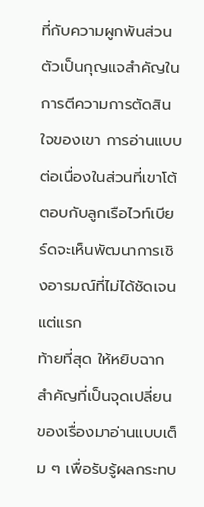ที่กับความผูกพันส่วนตัวเป็นกุญแจสำคัญในการตีความการตัดสินใจของเขา การอ่านแบบต่อเนื่องในส่วนที่เขาโต้ตอบกับลูกเรือไวท์เบียร์ดจะเห็นพัฒนาการเชิงอารมณ์ที่ไม่ได้ชัดเจนแต่แรก
ท้ายที่สุด ให้หยิบฉากสำคัญที่เป็นจุดเปลี่ยนของเรื่องมาอ่านแบบเต็ม ๆ เพื่อรับรู้ผลกระทบ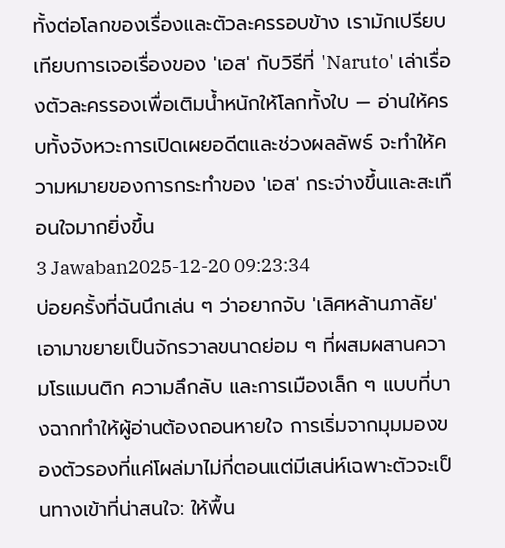ทั้งต่อโลกของเรื่องและตัวละครรอบข้าง เรามักเปรียบเทียบการเจอเรื่องของ 'เอส' กับวิธีที่ 'Naruto' เล่าเรื่องตัวละครรองเพื่อเติมน้ำหนักให้โลกทั้งใบ — อ่านให้ครบทั้งจังหวะการเปิดเผยอดีตและช่วงผลลัพธ์ จะทำให้ความหมายของการกระทำของ 'เอส' กระจ่างขึ้นและสะเทือนใจมากยิ่งขึ้น
3 Jawaban2025-12-20 09:23:34
บ่อยครั้งที่ฉันนึกเล่น ๆ ว่าอยากจับ 'เลิศหล้านภาลัย' เอามาขยายเป็นจักรวาลขนาดย่อม ๆ ที่ผสมผสานความโรแมนติก ความลึกลับ และการเมืองเล็ก ๆ แบบที่บางฉากทำให้ผู้อ่านต้องถอนหายใจ การเริ่มจากมุมมองของตัวรองที่แค่โผล่มาไม่กี่ตอนแต่มีเสน่ห์เฉพาะตัวจะเป็นทางเข้าที่น่าสนใจ: ให้พื้น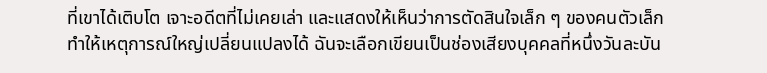ที่เขาได้เติบโต เจาะอดีตที่ไม่เคยเล่า และแสดงให้เห็นว่าการตัดสินใจเล็ก ๆ ของคนตัวเล็กทำให้เหตุการณ์ใหญ่เปลี่ยนแปลงได้ ฉันจะเลือกเขียนเป็นช่องเสียงบุคคลที่หนึ่งวันละบัน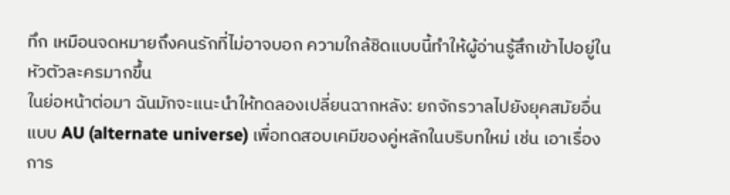ทึก เหมือนจดหมายถึงคนรักที่ไม่อาจบอก ความใกล้ชิดแบบนี้ทำให้ผู้อ่านรู้สึกเข้าไปอยู่ในหัวตัวละครมากขึ้น
ในย่อหน้าต่อมา ฉันมักจะแนะนำให้ทดลองเปลี่ยนฉากหลัง: ยกจักรวาลไปยังยุคสมัยอื่นแบบ AU (alternate universe) เพื่อทดสอบเคมีของคู่หลักในบริบทใหม่ เช่น เอาเรื่องการ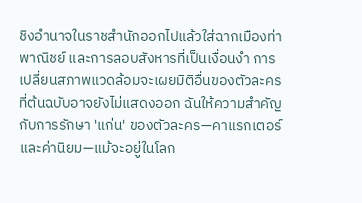ชิงอำนาจในราชสำนักออกไปแล้วใส่ฉากเมืองท่า พาณิชย์ และการลอบสังหารที่เป็นเงื่อนงำ การเปลี่ยนสภาพแวดล้อมจะเผยมิติอื่นของตัวละครที่ต้นฉบับอาจยังไม่แสดงออก ฉันให้ความสำคัญกับการรักษา 'แก่น' ของตัวละคร—คาแรกเตอร์และค่านิยม—แม้จะอยู่ในโลก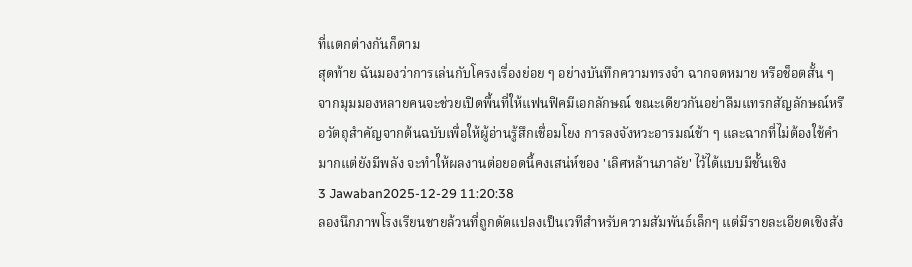ที่แตกต่างกันก็ตาม
สุดท้าย ฉันมองว่าการเล่นกับโครงเรื่องย่อย ๆ อย่างบันทึกความทรงจำ ฉากจดหมาย หรือช็อตสั้น ๆ จากมุมมองหลายคนจะช่วยเปิดพื้นที่ให้แฟนฟิคมีเอกลักษณ์ ขณะเดียวกันอย่าลืมแทรกสัญลักษณ์หรือวัตถุสำคัญจากต้นฉบับเพื่อให้ผู้อ่านรู้สึกเชื่อมโยง การลงจังหวะอารมณ์ช้า ๆ และฉากที่ไม่ต้องใช้คำมากแต่ยังมีพลัง จะทำให้ผลงานต่อยอดนี้คงเสน่ห์ของ 'เลิศหล้านภาลัย' ไว้ได้แบบมีชั้นเชิง
3 Jawaban2025-12-29 11:20:38
ลองนึกภาพโรงเรียนชายล้วนที่ถูกดัดแปลงเป็นเวทีสำหรับความสัมพันธ์เล็กๆ แต่มีรายละเอียดเชิงสัง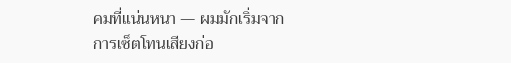คมที่แน่นหนา — ผมมักเริ่มจากการเซ็ตโทนเสียงก่อ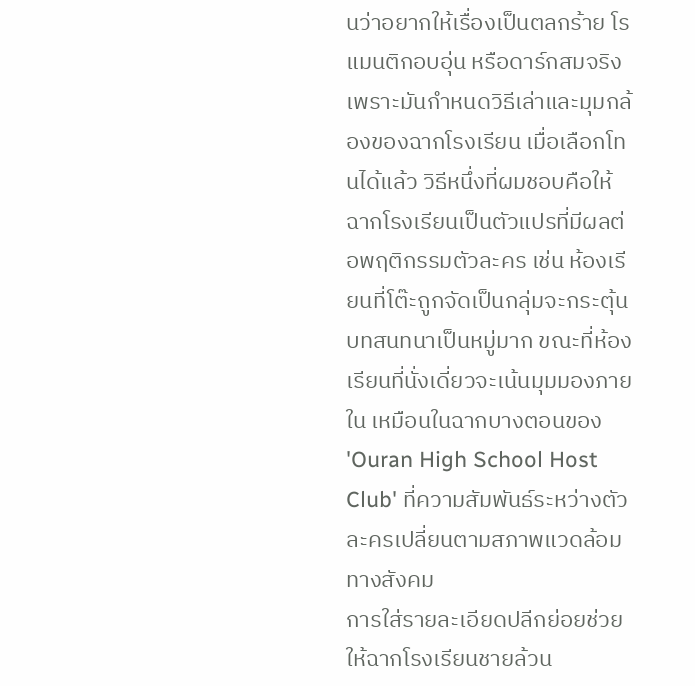นว่าอยากให้เรื่องเป็นตลกร้าย โรแมนติกอบอุ่น หรือดาร์กสมจริง เพราะมันกำหนดวิธีเล่าและมุมกล้องของฉากโรงเรียน เมื่อเลือกโทนได้แล้ว วิธีหนึ่งที่ผมชอบคือให้ฉากโรงเรียนเป็นตัวแปรที่มีผลต่อพฤติกรรมตัวละคร เช่น ห้องเรียนที่โต๊ะถูกจัดเป็นกลุ่มจะกระตุ้นบทสนทนาเป็นหมู่มาก ขณะที่ห้องเรียนที่นั่งเดี่ยวจะเน้นมุมมองภายใน เหมือนในฉากบางตอนของ 'Ouran High School Host Club' ที่ความสัมพันธ์ระหว่างตัวละครเปลี่ยนตามสภาพแวดล้อมทางสังคม
การใส่รายละเอียดปลีกย่อยช่วยให้ฉากโรงเรียนชายล้วน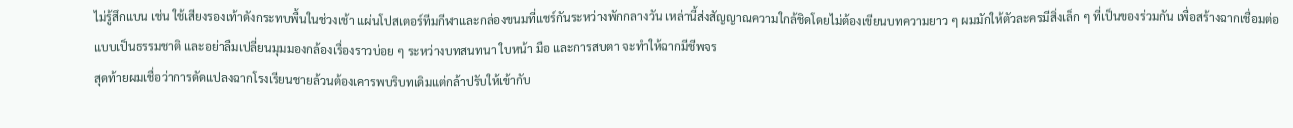ไม่รู้สึกแบน เช่น ใช้เสียงรองเท้าดังกระทบพื้นในช่วงเช้า แผ่นโปสเตอร์ทีมกีฬาและกล่องขนมที่แชร์กันระหว่างพักกลางวัน เหล่านี้ส่งสัญญาณความใกล้ชิดโดยไม่ต้องเขียนบทความยาว ๆ ผมมักให้ตัวละครมีสิ่งเล็ก ๆ ที่เป็นของร่วมกัน เพื่อสร้างฉากเชื่อมต่อแบบเป็นธรรมชาติ และอย่าลืมเปลี่ยนมุมมองกล้องเรื่องราวบ่อย ๆ ระหว่างบทสนทนา ใบหน้า มือ และการสบตา จะทำให้ฉากมีชีพจร
สุดท้ายผมเชื่อว่าการดัดแปลงฉากโรงเรียนชายล้วนต้องเคารพบริบทเดิมแต่กล้าปรับให้เข้ากับ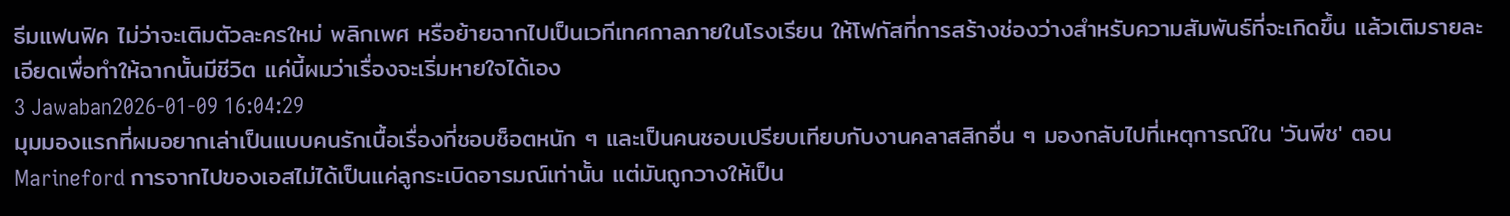ธีมแฟนฟิค ไม่ว่าจะเติมตัวละครใหม่ พลิกเพศ หรือย้ายฉากไปเป็นเวทีเทศกาลภายในโรงเรียน ให้โฟกัสที่การสร้างช่องว่างสำหรับความสัมพันธ์ที่จะเกิดขึ้น แล้วเติมรายละเอียดเพื่อทำให้ฉากนั้นมีชีวิต แค่นี้ผมว่าเรื่องจะเริ่มหายใจได้เอง
3 Jawaban2026-01-09 16:04:29
มุมมองแรกที่ผมอยากเล่าเป็นแบบคนรักเนื้อเรื่องที่ชอบช็อตหนัก ๆ และเป็นคนชอบเปรียบเทียบกับงานคลาสสิกอื่น ๆ มองกลับไปที่เหตุการณ์ใน 'วันพีช' ตอน Marineford การจากไปของเอสไม่ได้เป็นแค่ลูกระเบิดอารมณ์เท่านั้น แต่มันถูกวางให้เป็น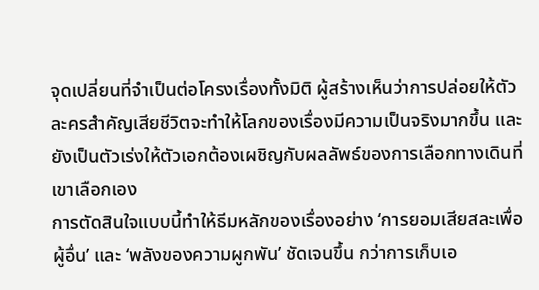จุดเปลี่ยนที่จำเป็นต่อโครงเรื่องทั้งมิติ ผู้สร้างเห็นว่าการปล่อยให้ตัวละครสำคัญเสียชีวิตจะทำให้โลกของเรื่องมีความเป็นจริงมากขึ้น และยังเป็นตัวเร่งให้ตัวเอกต้องเผชิญกับผลลัพธ์ของการเลือกทางเดินที่เขาเลือกเอง
การตัดสินใจแบบนี้ทำให้ธีมหลักของเรื่องอย่าง ‘การยอมเสียสละเพื่อผู้อื่น’ และ ‘พลังของความผูกพัน’ ชัดเจนขึ้น กว่าการเก็บเอ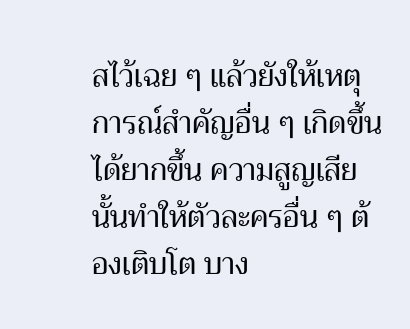สไว้เฉย ๆ แล้วยังให้เหตุการณ์สำคัญอื่น ๆ เกิดขึ้นได้ยากขึ้น ความสูญเสียนั้นทำให้ตัวละครอื่น ๆ ต้องเติบโต บาง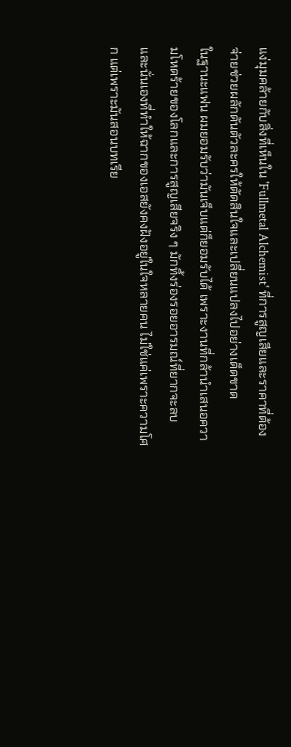แง่มุมคล้ายกับสิ่งที่เห็นใน 'Fullmetal Alchemist' ที่การสูญเสียและราคาที่ต้องจ่ายช่วยผลักดันตัวละครให้ตัดสินใจและเปลี่ยนแปลงไปอย่างเด็ดขาด
ในฐานะแฟน ผมยอมรับว่ามันเจ็บแต่ก็ยอมรับได้ เพราะงานที่กล้านำเสนอความโหดร้ายของโลกและการสูญเสียจริง ๆ มักทิ้งร่องรอยอารมณ์ที่ยากจะลบ และนั่นเองที่ทำให้ฉากของเอสยังคงฝังอยู่ในใจหลายคน ไม่ใช่แค่เพราะความโศก แต่เพราะมันสอนบทเรีย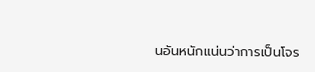นอันหนักแน่นว่าการเป็นโจร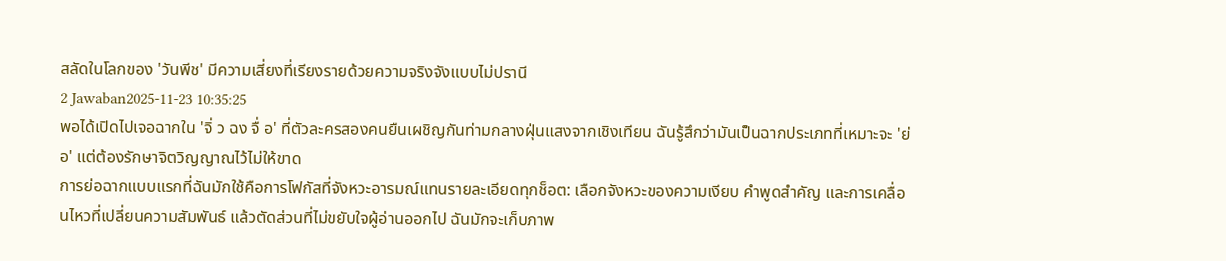สลัดในโลกของ 'วันพีช' มีความเสี่ยงที่เรียงรายด้วยความจริงจังแบบไม่ปรานี
2 Jawaban2025-11-23 10:35:25
พอได้เปิดไปเจอฉากใน 'จิ่ ว ฉง จื่ อ' ที่ตัวละครสองคนยืนเผชิญกันท่ามกลางฝุ่นแสงจากเชิงเทียน ฉันรู้สึกว่ามันเป็นฉากประเภทที่เหมาะจะ 'ย่อ' แต่ต้องรักษาจิตวิญญาณไว้ไม่ให้ขาด
การย่อฉากแบบแรกที่ฉันมักใช้คือการโฟกัสที่จังหวะอารมณ์แทนรายละเอียดทุกช็อต: เลือกจังหวะของความเงียบ คำพูดสำคัญ และการเคลื่อนไหวที่เปลี่ยนความสัมพันธ์ แล้วตัดส่วนที่ไม่ขยับใจผู้อ่านออกไป ฉันมักจะเก็บภาพ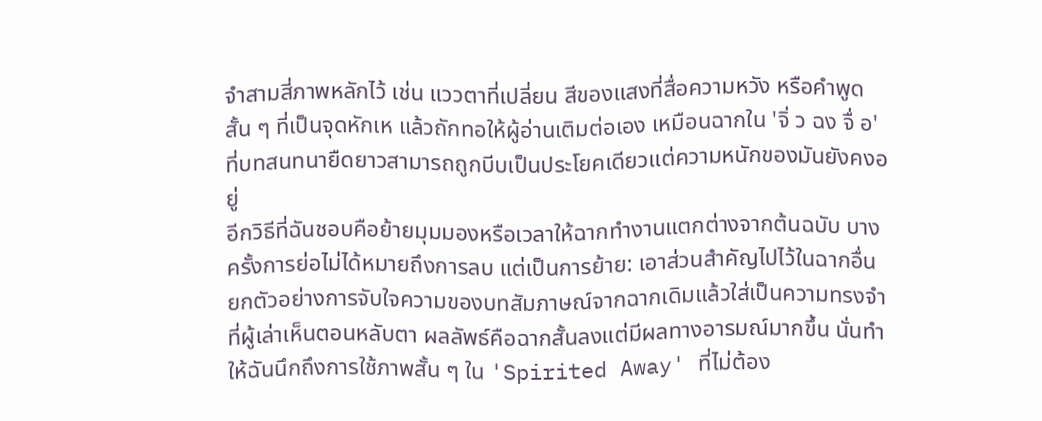จำสามสี่ภาพหลักไว้ เช่น แววตาที่เปลี่ยน สีของแสงที่สื่อความหวัง หรือคำพูดสั้น ๆ ที่เป็นจุดหักเห แล้วถักทอให้ผู้อ่านเติมต่อเอง เหมือนฉากใน 'จิ่ ว ฉง จื่ อ' ที่บทสนทนายืดยาวสามารถถูกบีบเป็นประโยคเดียวแต่ความหนักของมันยังคงอยู่
อีกวิธีที่ฉันชอบคือย้ายมุมมองหรือเวลาให้ฉากทำงานแตกต่างจากต้นฉบับ บางครั้งการย่อไม่ได้หมายถึงการลบ แต่เป็นการย้าย: เอาส่วนสำคัญไปไว้ในฉากอื่น ยกตัวอย่างการจับใจความของบทสัมภาษณ์จากฉากเดิมแล้วใส่เป็นความทรงจำที่ผู้เล่าเห็นตอนหลับตา ผลลัพธ์คือฉากสั้นลงแต่มีผลทางอารมณ์มากขึ้น นั่นทำให้ฉันนึกถึงการใช้ภาพสั้น ๆ ใน 'Spirited Away' ที่ไม่ต้อง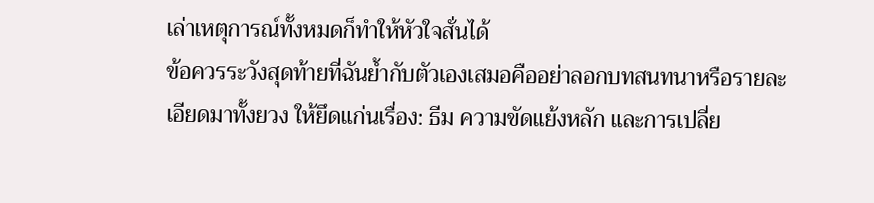เล่าเหตุการณ์ทั้งหมดก็ทำให้หัวใจสั่นได้
ข้อควรระวังสุดท้ายที่ฉันย้ำกับตัวเองเสมอคืออย่าลอกบทสนทนาหรือรายละเอียดมาทั้งยวง ให้ยึดแก่นเรื่อง: ธีม ความขัดแย้งหลัก และการเปลี่ย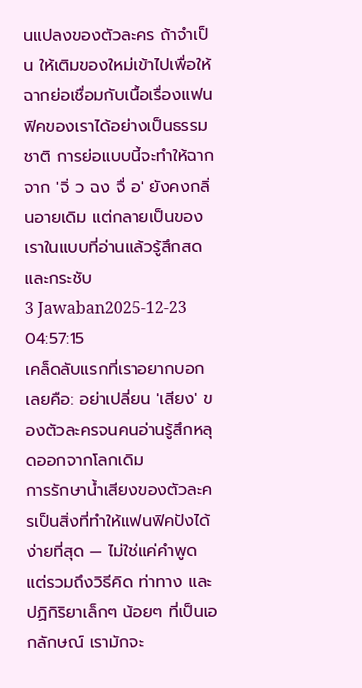นแปลงของตัวละคร ถ้าจำเป็น ให้เติมของใหม่เข้าไปเพื่อให้ฉากย่อเชื่อมกับเนื้อเรื่องแฟนฟิคของเราได้อย่างเป็นธรรมชาติ การย่อแบบนี้จะทำให้ฉากจาก 'จิ่ ว ฉง จื่ อ' ยังคงกลิ่นอายเดิม แต่กลายเป็นของเราในแบบที่อ่านแล้วรู้สึกสดและกระชับ
3 Jawaban2025-12-23 04:57:15
เคล็ดลับแรกที่เราอยากบอกเลยคือ: อย่าเปลี่ยน 'เสียง' ของตัวละครจนคนอ่านรู้สึกหลุดออกจากโลกเดิม
การรักษาน้ำเสียงของตัวละครเป็นสิ่งที่ทำให้แฟนฟิคปังได้ง่ายที่สุด — ไม่ใช่แค่คำพูด แต่รวมถึงวิธีคิด ท่าทาง และปฏิกิริยาเล็กๆ น้อยๆ ที่เป็นเอกลักษณ์ เรามักจะ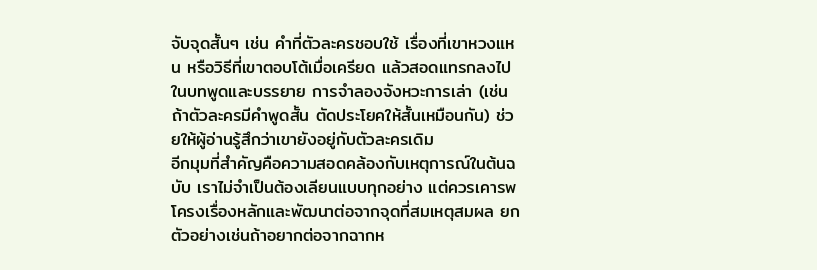จับจุดสั้นๆ เช่น คำที่ตัวละครชอบใช้ เรื่องที่เขาหวงแหน หรือวิธีที่เขาตอบโต้เมื่อเครียด แล้วสอดแทรกลงไปในบทพูดและบรรยาย การจำลองจังหวะการเล่า (เช่น ถ้าตัวละครมีคำพูดสั้น ตัดประโยคให้สั้นเหมือนกัน) ช่วยให้ผู้อ่านรู้สึกว่าเขายังอยู่กับตัวละครเดิม
อีกมุมที่สำคัญคือความสอดคล้องกับเหตุการณ์ในต้นฉบับ เราไม่จำเป็นต้องเลียนแบบทุกอย่าง แต่ควรเคารพโครงเรื่องหลักและพัฒนาต่อจากจุดที่สมเหตุสมผล ยกตัวอย่างเช่นถ้าอยากต่อจากฉากห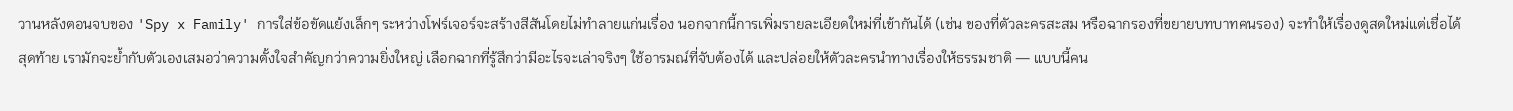วานหลังตอนจบของ 'Spy x Family' การใส่ข้อขัดแย้งเล็กๆ ระหว่างโฟร์เจอร์จะสร้างสีสันโดยไม่ทำลายแก่นเรื่อง นอกจากนี้การเพิ่มรายละเอียดใหม่ที่เข้ากันได้ (เช่น ของที่ตัวละครสะสม หรือฉากรองที่ขยายบทบาทคนรอง) จะทำให้เรื่องดูสดใหม่แต่เชื่อได้
สุดท้าย เรามักจะย้ำกับตัวเองเสมอว่าความตั้งใจสำคัญกว่าความยิ่งใหญ่ เลือกฉากที่รู้สึกว่ามีอะไรจะเล่าจริงๆ ใช้อารมณ์ที่จับต้องได้ และปล่อยให้ตัวละครนำทางเรื่องให้ธรรมชาติ — แบบนี้คน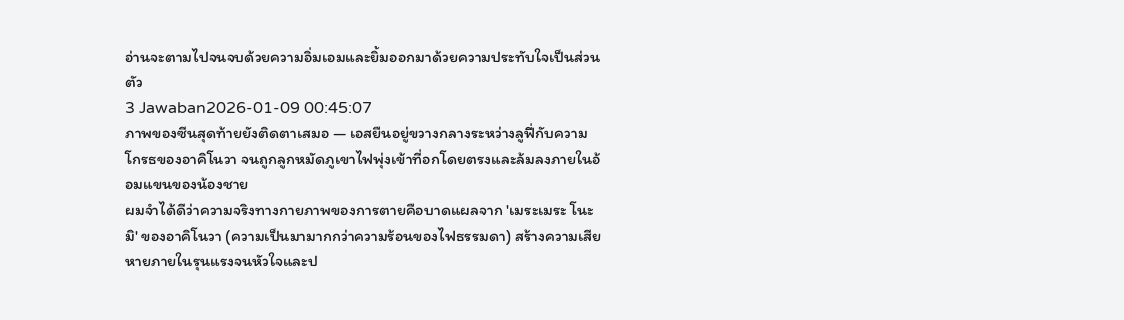อ่านจะตามไปจนจบด้วยความอิ่มเอมและยิ้มออกมาด้วยความประทับใจเป็นส่วนตัว
3 Jawaban2026-01-09 00:45:07
ภาพของซีนสุดท้ายยังติดตาเสมอ — เอสยืนอยู่ขวางกลางระหว่างลูฟี่กับความโกรธของอาคิโนวา จนถูกลูกหมัดภูเขาไฟพุ่งเข้าที่อกโดยตรงและล้มลงภายในอ้อมแขนของน้องชาย
ผมจำได้ดีว่าความจริงทางกายภาพของการตายคือบาดแผลจาก 'เมระเมระ โนะ มิ' ของอาคิโนวา (ความเป็นมามากกว่าความร้อนของไฟธรรมดา) สร้างความเสียหายภายในรุนแรงจนหัวใจและป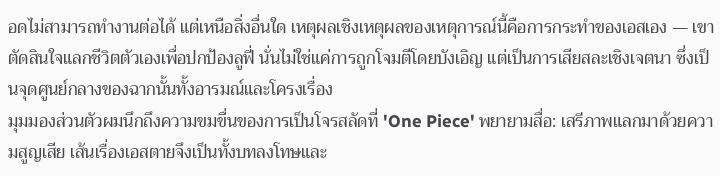อดไม่สามารถทำงานต่อได้ แต่เหนือสิ่งอื่นใด เหตุผลเชิงเหตุผลของเหตุการณ์นี้คือการกระทำของเอสเอง — เขาตัดสินใจแลกชีวิตตัวเองเพื่อปกป้องลูฟี่ นั่นไม่ใช่แค่การถูกโจมตีโดยบังเอิญ แต่เป็นการเสียสละเชิงเจตนา ซึ่งเป็นจุดศูนย์กลางของฉากนั้นทั้งอารมณ์และโครงเรื่อง
มุมมองส่วนตัวผมนึกถึงความขมขื่นของการเป็นโจรสลัดที่ 'One Piece' พยายามสื่อ: เสรีภาพแลกมาด้วยความสูญเสีย เส้นเรื่องเอสตายจึงเป็นทั้งบทลงโทษและ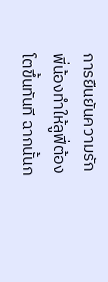การยืนยันความรักพี่น้องทำให้ลูฟี่ต้องโตขึ้นทันที ฉากนั้นก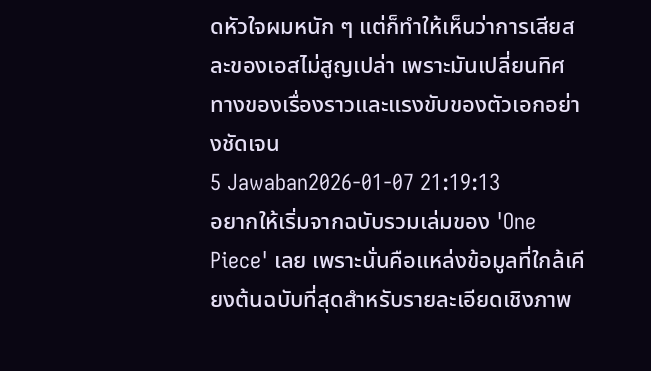ดหัวใจผมหนัก ๆ แต่ก็ทำให้เห็นว่าการเสียสละของเอสไม่สูญเปล่า เพราะมันเปลี่ยนทิศทางของเรื่องราวและแรงขับของตัวเอกอย่างชัดเจน
5 Jawaban2026-01-07 21:19:13
อยากให้เริ่มจากฉบับรวมเล่มของ 'One Piece' เลย เพราะนั่นคือแหล่งข้อมูลที่ใกล้เคียงต้นฉบับที่สุดสำหรับรายละเอียดเชิงภาพ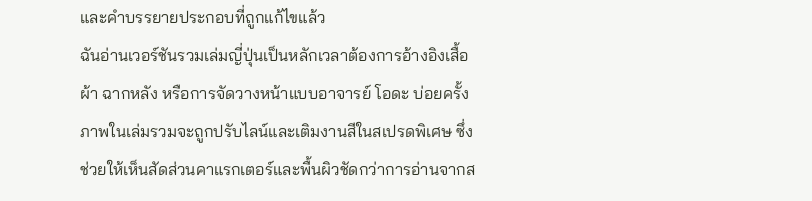และคำบรรยายประกอบที่ถูกแก้ไขแล้ว
ฉันอ่านเวอร์ชันรวมเล่มญี่ปุ่นเป็นหลักเวลาต้องการอ้างอิงเสื้อผ้า ฉากหลัง หรือการจัดวางหน้าแบบอาจารย์ โอดะ บ่อยครั้งภาพในเล่มรวมจะถูกปรับไลน์และเติมงานสีในสเปรดพิเศษ ซึ่งช่วยให้เห็นสัดส่วนคาแรกเตอร์และพื้นผิวชัดกว่าการอ่านจากส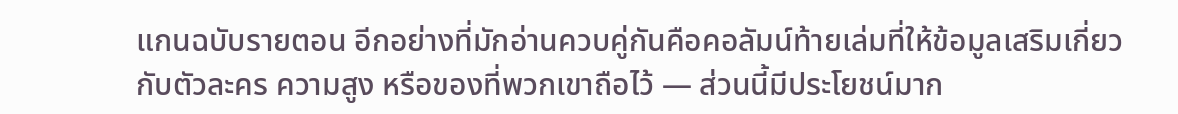แกนฉบับรายตอน อีกอย่างที่มักอ่านควบคู่กันคือคอลัมน์ท้ายเล่มที่ให้ข้อมูลเสริมเกี่ยวกับตัวละคร ความสูง หรือของที่พวกเขาถือไว้ — ส่วนนี้มีประโยชน์มาก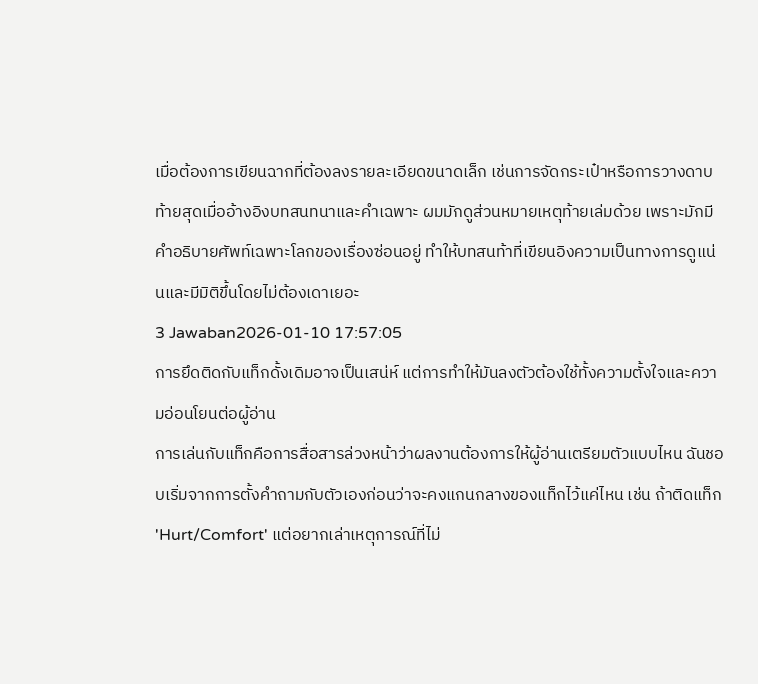เมื่อต้องการเขียนฉากที่ต้องลงรายละเอียดขนาดเล็ก เช่นการจัดกระเป๋าหรือการวางดาบ
ท้ายสุดเมื่ออ้างอิงบทสนทนาและคำเฉพาะ ผมมักดูส่วนหมายเหตุท้ายเล่มด้วย เพราะมักมีคำอธิบายศัพท์เฉพาะโลกของเรื่องซ่อนอยู่ ทำให้บทสนท้าที่เขียนอิงความเป็นทางการดูแน่นและมีมิติขึ้นโดยไม่ต้องเดาเยอะ
3 Jawaban2026-01-10 17:57:05
การยึดติดกับแท็กดั้งเดิมอาจเป็นเสน่ห์ แต่การทำให้มันลงตัวต้องใช้ทั้งความตั้งใจและความอ่อนโยนต่อผู้อ่าน
การเล่นกับแท็กคือการสื่อสารล่วงหน้าว่าผลงานต้องการให้ผู้อ่านเตรียมตัวแบบไหน ฉันชอบเริ่มจากการตั้งคำถามกับตัวเองก่อนว่าจะคงแกนกลางของแท็กไว้แค่ไหน เช่น ถ้าติดแท็ก 'Hurt/Comfort' แต่อยากเล่าเหตุการณ์ที่ไม่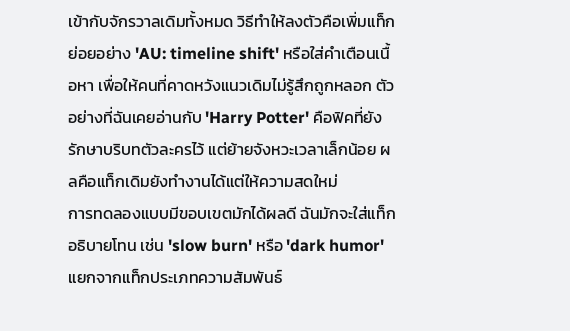เข้ากับจักรวาลเดิมทั้งหมด วิธีทำให้ลงตัวคือเพิ่มแท็กย่อยอย่าง 'AU: timeline shift' หรือใส่คำเตือนเนื้อหา เพื่อให้คนที่คาดหวังแนวเดิมไม่รู้สึกถูกหลอก ตัวอย่างที่ฉันเคยอ่านกับ 'Harry Potter' คือฟิคที่ยังรักษาบริบทตัวละครไว้ แต่ย้ายจังหวะเวลาเล็กน้อย ผลคือแท็กเดิมยังทำงานได้แต่ให้ความสดใหม่
การทดลองแบบมีขอบเขตมักได้ผลดี ฉันมักจะใส่แท็กอธิบายโทน เช่น 'slow burn' หรือ 'dark humor' แยกจากแท็กประเภทความสัมพันธ์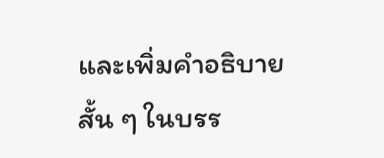และเพิ่มคำอธิบายสั้น ๆ ในบรร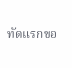ทัดแรกขอ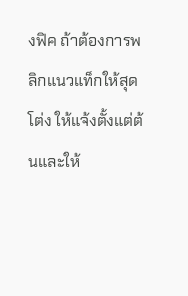งฟิค ถ้าต้องการพลิกแนวแท็กให้สุดโต่ง ให้แจ้งตั้งแต่ต้นและให้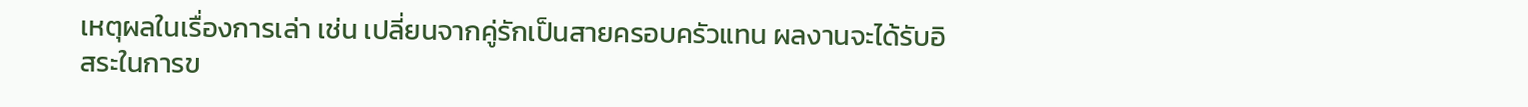เหตุผลในเรื่องการเล่า เช่น เปลี่ยนจากคู่รักเป็นสายครอบครัวแทน ผลงานจะได้รับอิสระในการข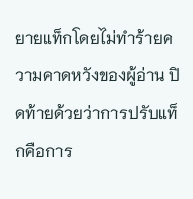ยายแท็กโดยไม่ทำร้ายความคาดหวังของผู้อ่าน ปิดท้ายด้วยว่าการปรับแท็กคือการ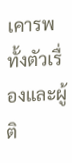เคารพทั้งตัวเรื่องและผู้ติ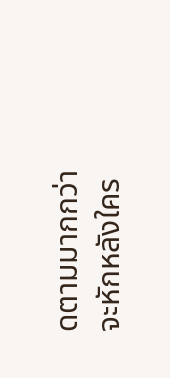ดตามมากกว่าจะหักหลังใคร